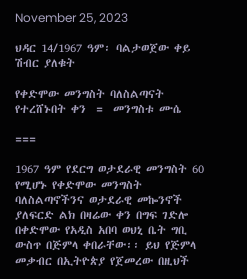November 25, 2023

ህዳር 14/1967 ዓም፡ ባልታወጀው ቀይ ሽብር ያለቁት

የቀድሞው መንግስት ባለስልጣናት የተረሸኑበት ቀን  =  መንግስቱ ሙሴ

===

1967 ዓም የደርግ ወታደራዊ መንግስት 60 የሚሆኑ የቀድሞው መንግስት ባለስልጣኖችንና ወታደራዊ መኰንኖች ያለፍርድ ልክ በዛሬው ቀን በግፍ ገድሎ በቀድሞው የአዲስ አበባ ወህኒ ቤት ግቢ ውስጥ በጅምላ ቀበራቸው፡፡ ይህ የጅምላ መቃብር በኢትዮጵያ የጀመረው በዚህች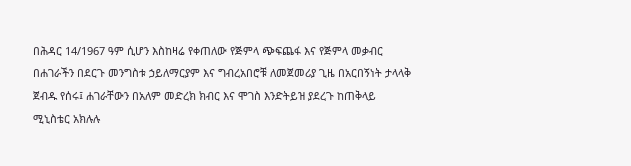በሕዳር 14/1967 ዓም ሲሆን እስከዛሬ የቀጠለው የጅምላ ጭፍጨፋ እና የጅምላ መቃብር በሐገራችን በደርጉ መንግስቱ ኃይለማርያም እና ግብረአበሮቹ ለመጀመሪያ ጊዜ በአርበኝነት ታላላቅ ጀብዱ የሰሩ፤ ሐገራቸውን በአለም መድረክ ክብር እና ሞገስ እንድትይዝ ያደረጉ ከጠቅላይ ሚኒስቴር አክሉሉ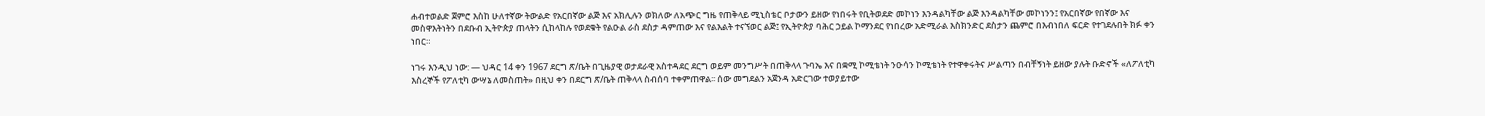ሐብተወልድ ጀምሮ እስከ ሁለተኛው ትውልድ የአርበኛው ልጅ እና አክሊሉን ወክለው ለአጭር ግዜ የጠቅላይ ሚኒስቴር ቦታውን ይዘው የነበሩት የቢትወደድ መኮነን እንዳልካቸው ልጅ እንዳልካቸው መኮነንን፤ የአርበኛው የበኛው እና መስዋእትነትን በደቡብ ኢትዮጵያ ጠላትን ሲከላከሉ የወደቁት የልዑል ራስ ደስታ ዳምጠው እና የልእልት ተናኘወር ልጅ፤ የኢትዮጵያ ባሕር ኃይል ኮማንደር የነበረው አድሚራል እስክንድር ደስታን ጨምሮ በእብነበለ ፍርድ የተገደሉበት ክፉ ቀን ነበር።

ነገሩ እንዲህ ነው: — ህዳር 14 ቀን 1967 ደርግ ጽ/ቤት በጊዜያዊ ወታደራዊ አስተዳደር ደርግ ወይም መንግሥት በጠቅላላ ጉባኤ እና በቋሚ ኮሚቴነት ንዑሳን ኮሚቴነት የተዋቀሩትና ሥልጣን በብቸኝነት ይዘው ያሉት ቡድኖች «ለፖለቲካ እስረኞች የፖለቲካ ውሣኔ ለመስጠት» በዚህ ቀን በደርግ ጽ/ቤት ጠቅላላ ስብሰባ ተቀምጠዋል፡፡ ሰው መግደልን አጀንዳ አድርገው ተወያይተው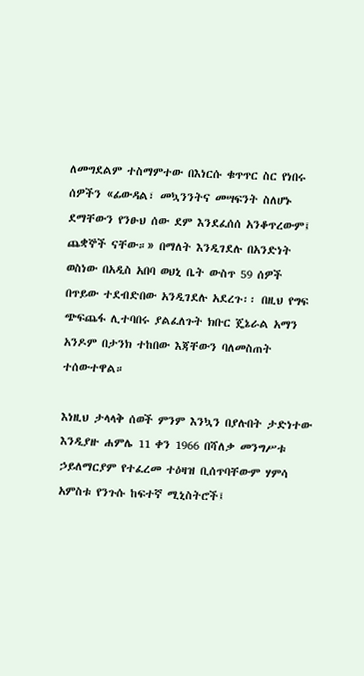ለመግደልም ተስማምተው በእነርሱ ቁጥጥር ስር የነበሩ ሰዎችን «ፊውዳል፣ መኳንንትና መሣፍንት ስለሆኑ ደማቸውን የንፁህ ሰው ደም እንደፈሰሰ አንቆጥረውም፤ ጨቋኞች ናቸው።» በማለት እንዲገደሉ በአንድነት ወስነው በአዲስ አበባ ወህኒ ቤት ውስጥ 59 ሰዎች በጥይው ተደብድበው አንዲገደሉ አደረጉ፡፡ በዚህ የግፍ ጭፍጨፋ ሊተባበሩ ያልፈለጉት ክቡር ጄኔራል አማን አንዶም በታንክ ተከበው እጃቸውን ባለመስጠት ተሰውተዋል።

እነዚህ ታላላቅ ሰወች ምንም እንኳን በያሉበት ታድነተው እንዲያዙ ሐምሌ 11 ቀን 1966 በሻለቃ መንግሥቱ ኃይለማርያም የተፈረመ ተዕዛዝ ቢሰጥባቸውም ሃምሳ አምስቱ የንጉሱ ከፍተኛ ሚኒስትሮች፤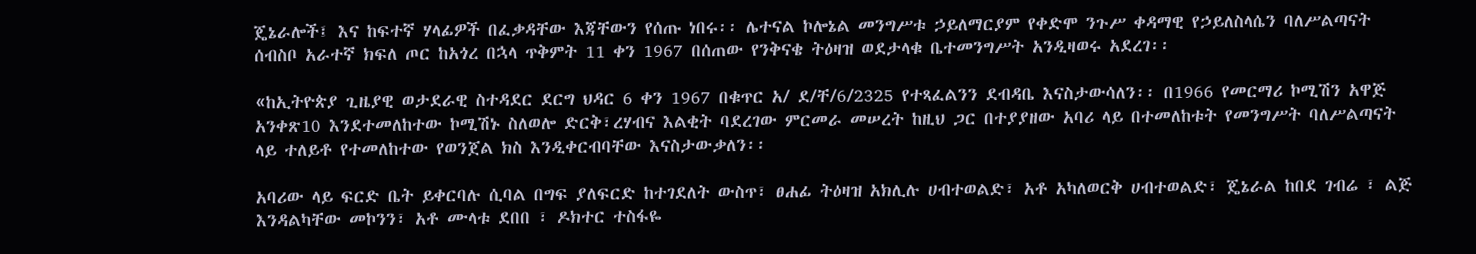ጄኔራሎች፤ እና ከፍተኛ ሃላፊዎች በፈቃዳቸው እጃቸውን የሰጡ ነበሩ፡፡ ሌተናል ኮሎኔል መንግሥቱ ኃይለማርያም የቀድሞ ንጉሥ ቀዳማዊ የኃይለስላሴን ባለሥልጣናት ሰብስቦ አራተኛ ክፍለ ጦር ከአጎረ በኋላ ጥቅምት 11 ቀን 1967 በሰጠው የንቅናቄ ትዕዛዝ ወደታላቁ ቤተመንግሥት አንዲዛወሩ አደረገ፡፡

«ከኢትዮጵያ ጊዜያዊ ወታደራዊ ስተዳደር ደርግ ህዳር 6 ቀን 1967 በቁጥር አ/ ደ/ቸ/6/2325 የተጻፈልንን ደብዳቤ እናስታውሳለን፡፡ በ1966 የመርማሪ ኮሚሽን አዋጅ አንቀጽ10 እንደተመለከተው ኮሚሽኑ ስለወሎ ድርቅ፣ረሃብና እልቂት ባደረገው ምርመራ መሠረት ከዚህ ጋር በተያያዘው አባሪ ላይ በተመለከቱት የመንግሥት ባለሥልጣናት ላይ ተለይቶ የተመለከተው የወንጀል ክስ እንዲቀርብባቸው እናስታውቃለን፡፡

አባሪው ላይ ፍርድ ቤት ይቀርባሉ ሲባል በግፍ ያለፍርድ ከተገደለት ውስጥ፣ ፀሐፊ ትዕዛዝ አክሊሉ ሀብተወልድ፣ አቶ አካለወርቅ ሀብተወልድ፣ ጄኔራል ከበደ ገብሬ ፣ ልጅ እንዳልካቸው መኮንን፣ አቶ ሙላቱ ደበበ ፣ ዶክተር ተስፋዬ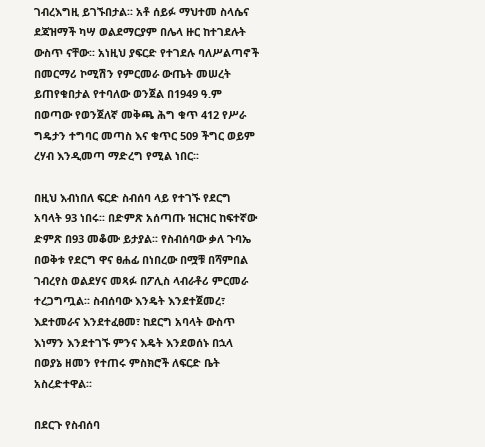ገብረእግዚ ይገኙበታል፡፡ አቶ ሰይፉ ማህተመ ስላሴና ደጃዝማች ካሣ ወልደማርያም በሌላ ዙር ከተገደሉት ውስጥ ናቸው፡፡ አነዚህ ያፍርድ የተገደሉ ባለሥልጣኖች በመርማሪ ኮሚሽን የምርመራ ውጤት መሠረት ይጠየቁበታል የተባለው ወንጀል በ1949 ዓ.ም በወጣው የወንጀለኛ መቅጫ ሕግ ቁጥ 412 የሥራ ግዴታን ተግባር መጣስ እና ቁጥር 509 ችግር ወይም ረሃብ እንዲመጣ ማድረግ የሚል ነበር፡፡

በዚህ እብነበለ ፍርድ ስብሰባ ላይ የተገኙ የደርግ አባላት 93 ነበሩ፡፡ በድምጽ አሰጣጡ ዝርዝር ከፍተኛው ድምጽ በ93 መቆሙ ይታያል፡፡ የስብሰባው ቃለ ጉባኤ በወቅቱ የደርግ ዋና ፀሐፊ በነበረው በሟቹ በሻምበል ገብረየስ ወልደሃና መጻፉ በፖሊስ ላብራቶሪ ምርመራ ተረጋግጧል፡፡ ስብሰባው እንዴት እንደተጀመረ፣ እደተመራና እንደተፈፀመ፣ ከደርግ አባላት ውስጥ እነማን እንደተገኙ ምንና እዴት እንደወሰኑ በኋላ በወያኔ ዘመን የተጠሩ ምስክሮች ለፍርድ ቤት አስረድተዋል፡፡

በደርጉ የስብሰባ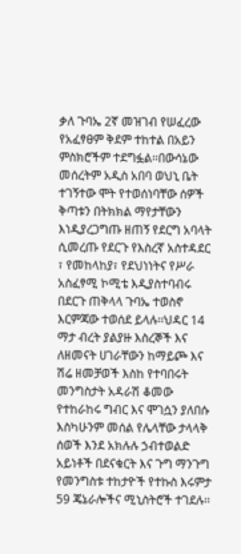ቃለ ጉባኤ 2ኛ መዝገብ የሠፈረው የአፈፃፀም ቅደም ተከተል በአይን ምስክሮችም ተደግፏል፡፡በውሳኔው መሰረትም አዲስ አበባ ወህኒ ቤት ተገኝተው ሞት የተወሰነባቸው ሰዎች ቅጣቱን በትክክል ማየታቸውን እነዲያረጋግጡ ዘጠኝ የደርግ አባላት ሲመረጡ የደርጉ የእስረኛ አስተዳደር ፣ የመከላከያ፣ የደህነነትና የሥራ አስፈፃሚ ኮሚቴ እዲያስተባብሩ በደርጉ ጠቅላላ ጉባኤ ተወስኖ እርምጃው ተወሰደ ይላሉ፡፡ህዳር 14 ማታ ብረት ያልያዙ እስረኞች እና ለዘመናት ሀገራቸውን ከማይጮ እና ሽሬ ዘመቻወች እስከ የተባበሩት መንግስታት አዳራሽ ቆመው የተከራከሩ ግብር እና ሞገሷን ያለበሱ እስካሁንም መሰል የሌላቸው ታላላቅ ሰወች እንደ አክሉሉ ኃብተወልድ አይነቶች በደናቁርት እና ጉግ ማንጉግ የመንግስቱ ተከታዮች የተኩስ እሩምታ 59 ጄኔራሎችና ሚኒስትሮች ተገደሉ፡፡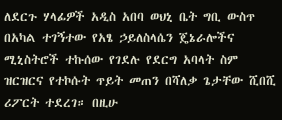ለደርጉ ሃላፊዎች አዲስ አበባ ወህኒ ቤት ግቢ ውስጥ በአካል ተገኝተው የአፄ ኃይለስላሴን ጄኔራሎችና ሚኒስትሮች ተኩሰው የገደሉ የደርግ አባላት ስም ዝርዝርና የተኮሱት ጥይት መጠን በሻለቃ ጌታቸው ሺበሺ ሪፖርት ተደረገ። በዚሁ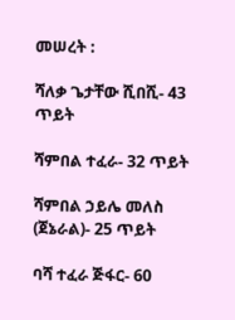መሠረት :

ሻለቃ ጌታቸው ሺበሺ- 43 ጥይት

ሻምበል ተፈራ- 32 ጥይት

ሻምበል ኃይሌ መለስ (ጀኔራል)- 25 ጥይት

ባሻ ተፈራ ጅፋር- 60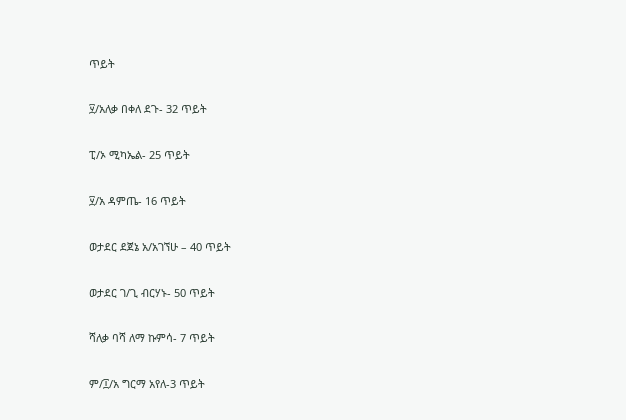ጥይት

፶/አለቃ በቀለ ደጉ- 32 ጥይት

ፒ/ኦ ሚካኤል- 25 ጥይት

፶/አ ዳምጤ- 16 ጥይት

ወታደር ደጀኔ አ/አገኘሁ – 40 ጥይት

ወታደር ገ/ጊ ብርሃኑ- 50 ጥይት

ሻለቃ ባሻ ለማ ኩምሳ- 7 ጥይት

ም/፲/አ ግርማ አየለ-3 ጥይት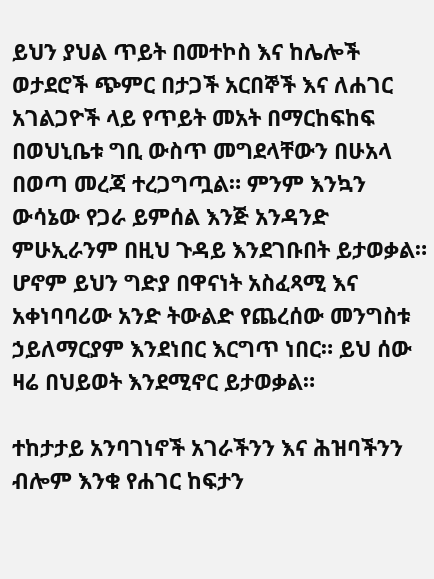ይህን ያህል ጥይት በመተኮስ እና ከሌሎች ወታደሮች ጭምር በታጋች አርበኞች እና ለሐገር አገልጋዮች ላይ የጥይት መአት በማርከፍከፍ በወህኒቤቱ ግቢ ውስጥ መግደላቸውን በሁአላ በወጣ መረጃ ተረጋግጧል። ምንም እንኳን ውሳኔው የጋራ ይምሰል እንጅ አንዳንድ ምሁኢራንም በዚህ ጉዳይ እንደገቡበት ይታወቃል። ሆኖም ይህን ግድያ በዋናነት አስፈጻሚ እና አቀነባባሪው አንድ ትውልድ የጨረሰው መንግስቱ ኃይለማርያም እንደነበር እርግጥ ነበር። ይህ ሰው ዛሬ በህይወት እንደሚኖር ይታወቃል።

ተከታታይ አንባገነኖች አገራችንን እና ሕዝባችንን ብሎም እንቁ የሐገር ከፍታን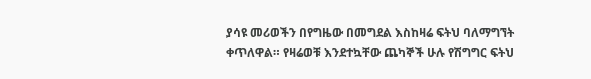ያሳዩ መሪወችን በየግዜው በመግደል እስከዛሬ ፍትህ ባለማግኘት ቀጥለዋል። የዛሬወቹ እንደተኳቸው ጨካኞች ሁሉ የሽግግር ፍትህ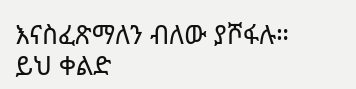እናስፈጽማለን ብለው ያሾፋሉ። ይህ ቀልድ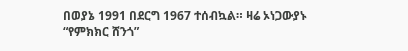በወያኔ 1991 በደርግ 1967 ተሰብኳል። ዛሬ ኦነጋውያኑ “የምክክር ሸንጎ”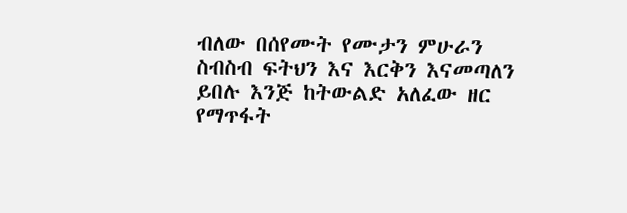ብለው በሰየሙት የሙታን ምሁራን ስብስብ ፍትህን እና እርቅን እናመጣለን ይበሉ እንጅ ከትውልድ አለፈው ዘር የማጥፋት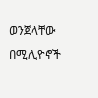ወንጀላቸው በሚሊዮኖች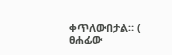ቀጥለውበታል። ( ፀሐፊው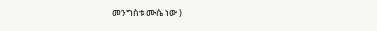መንግስቱ ሙሴ ነው )